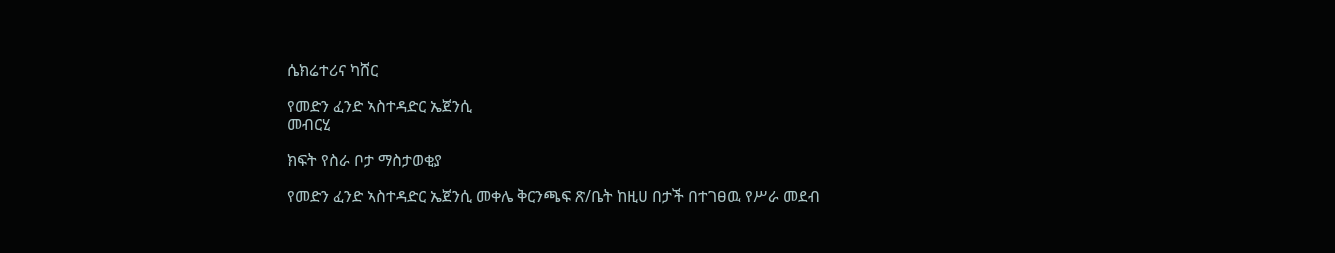ሴክሬተሪና ካሸር

የመድን ፈንድ ኣስተዳድር ኤጀንሲ
መብርሂ

ክፍት የስራ ቦታ ማስታወቂያ

የመድን ፈንድ ኣስተዳድር ኤጀንሲ መቀሌ ቅርንጫፍ ጽ/ቤት ከዚሀ በታች በተገፀዉ የሥራ መደብ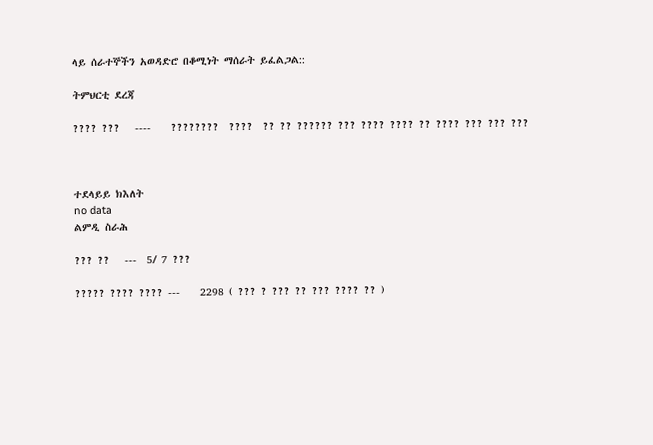ላይ ሰራተኞችን አወዳድሮ በቆሚነት ማሰራት ይፈልጋል::

ትምህርቲ ደረጃ

???? ???   ----    ????????  ????  ?? ?? ?????? ??? ???? ???? ?? ???? ??? ??? ???



ተደላይይ ክእለት
no data
ልምዲ ስራሕ

??? ??   ---  5/ 7 ???

????? ???? ???? ---    2298 ( ??? ? ??? ?? ??? ???? ?? )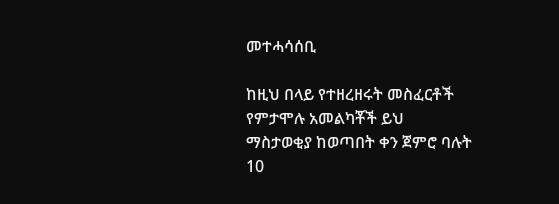መተሓሳሰቢ

ከዚህ በላይ የተዘረዘሩት መስፈርቶች የምታሞሉ አመልካቾች ይህ ማስታወቂያ ከወጣበት ቀን ጀምሮ ባሉት 10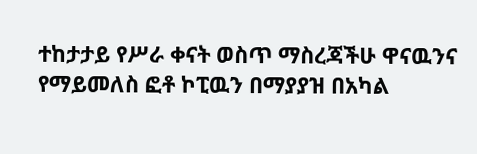ተከታታይ የሥራ ቀናት ወስጥ ማስረጃችሁ ዋናዉንና የማይመለስ ፎቶ ኮፒዉን በማያያዝ በአካል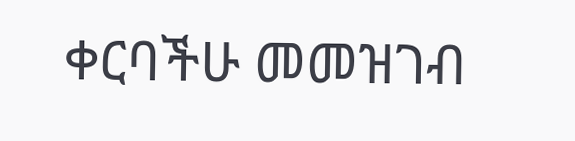ቀርባችሁ መመዝገብ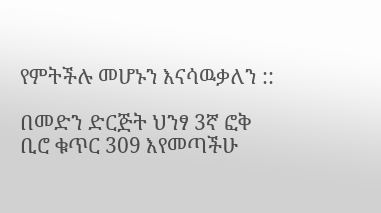የምትችሉ መሆኑን እናሳዉቃለን ::

በመድን ድርጅት ህንፃ 3ኛ ፎቅ ቢሮ ቁጥር 309 እየመጣችሁ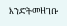እንድትመዘገቡ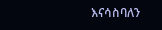እናሳስባለን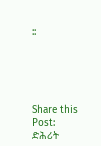::





Share this Post:
ድሕሪት